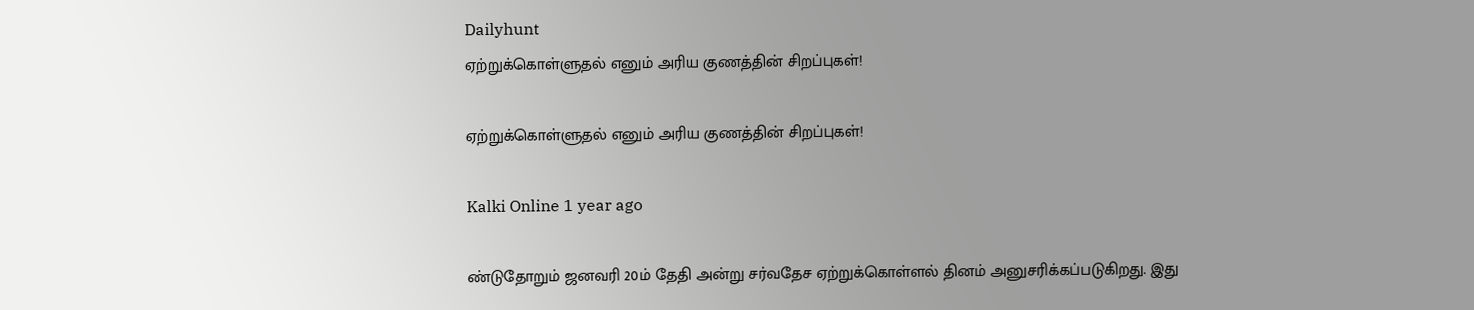Dailyhunt
ஏற்றுக்கொள்ளுதல் எனும் அரிய குணத்தின் சிறப்புகள்!

ஏற்றுக்கொள்ளுதல் எனும் அரிய குணத்தின் சிறப்புகள்!

Kalki Online 1 year ago

ண்டுதோறும் ஜனவரி 20ம் தேதி அன்று சர்வதேச ஏற்றுக்கொள்ளல் தினம் அனுசரிக்கப்படுகிறது. இது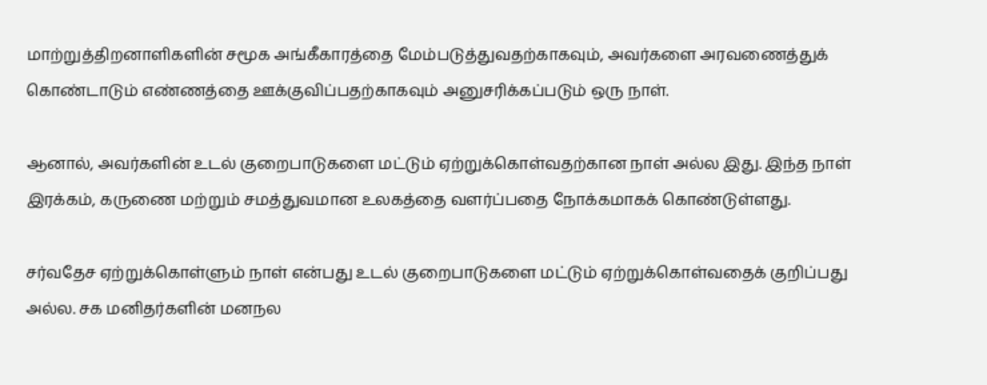மாற்றுத்திறனாளிகளின் சமூக அங்கீகாரத்தை மேம்படுத்துவதற்காகவும், அவர்களை அரவணைத்துக் கொண்டாடும் எண்ணத்தை ஊக்குவிப்பதற்காகவும் அனுசரிக்கப்படும் ஒரு நாள்.

ஆனால், அவர்களின் உடல் குறைபாடுகளை மட்டும் ஏற்றுக்கொள்வதற்கான நாள் அல்ல இது. இந்த நாள் இரக்கம், கருணை மற்றும் சமத்துவமான உலகத்தை வளர்ப்பதை நோக்கமாகக் கொண்டுள்ளது.

சர்வதேச ஏற்றுக்கொள்ளும் நாள் என்பது உடல் குறைபாடுகளை மட்டும் ஏற்றுக்கொள்வதைக் குறிப்பது அல்ல. சக மனிதர்களின் மனநல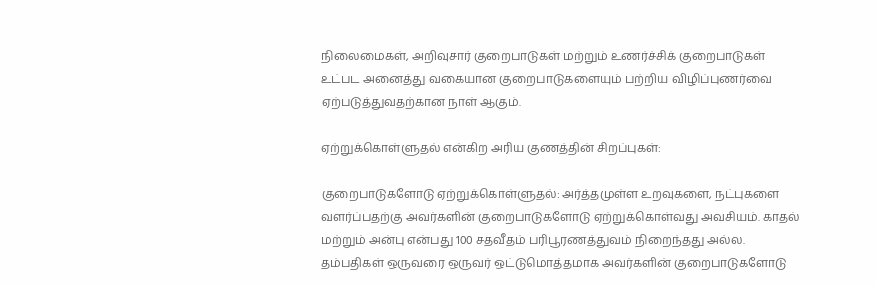நிலைமைகள், அறிவுசார் குறைபாடுகள் மற்றும் உணர்ச்சிக் குறைபாடுகள் உட்பட அனைத்து வகையான குறைபாடுகளையும் பற்றிய விழிப்புணர்வை ஏற்படுத்துவதற்கான நாள் ஆகும்.

ஏற்றுக்கொள்ளுதல் என்கிற அரிய குணத்தின் சிறப்புகள்:

குறைபாடுகளோடு ஏற்றுக்கொள்ளுதல்: அர்த்தமுள்ள உறவுகளை, நட்புகளை வளர்ப்பதற்கு அவர்களின் குறைபாடுகளோடு ஏற்றுக்கொள்வது அவசியம். காதல் மற்றும் அன்பு என்பது 100 சதவீதம் பரிபூரணத்துவம் நிறைந்தது அல்ல. தம்பதிகள் ஒருவரை ஒருவர் ஒட்டுமொத்தமாக அவர்களின் குறைபாடுகளோடு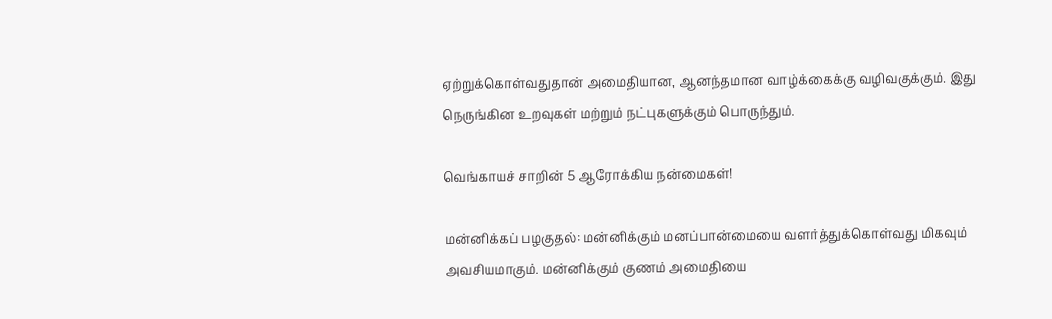ஏற்றுக்கொள்வதுதான் அமைதியான, ஆனந்தமான வாழ்க்கைக்கு வழிவகுக்கும். இது நெருங்கின உறவுகள் மற்றும் நட்புகளுக்கும் பொருந்தும்.

வெங்காயச் சாறின் 5 ஆரோக்கிய நன்மைகள்!

மன்னிக்கப் பழகுதல்: மன்னிக்கும் மனப்பான்மையை வளர்த்துக்கொள்வது மிகவும் அவசியமாகும். மன்னிக்கும் குணம் அமைதியை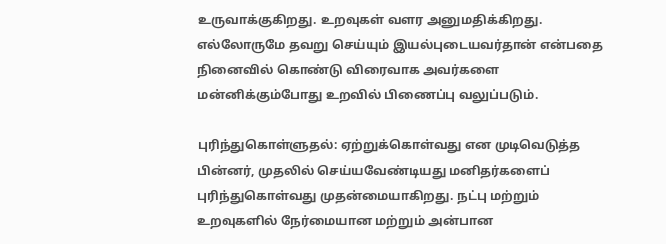உருவாக்குகிறது. உறவுகள் வளர அனுமதிக்கிறது. எல்லோருமே தவறு செய்யும் இயல்புடையவர்தான் என்பதை நினைவில் கொண்டு விரைவாக அவர்களை மன்னிக்கும்போது உறவில் பிணைப்பு வலுப்படும்.

புரிந்துகொள்ளுதல்: ஏற்றுக்கொள்வது என முடிவெடுத்த பின்னர், முதலில் செய்யவேண்டியது மனிதர்களைப் புரிந்துகொள்வது முதன்மையாகிறது. நட்பு மற்றும் உறவுகளில் நேர்மையான மற்றும் அன்பான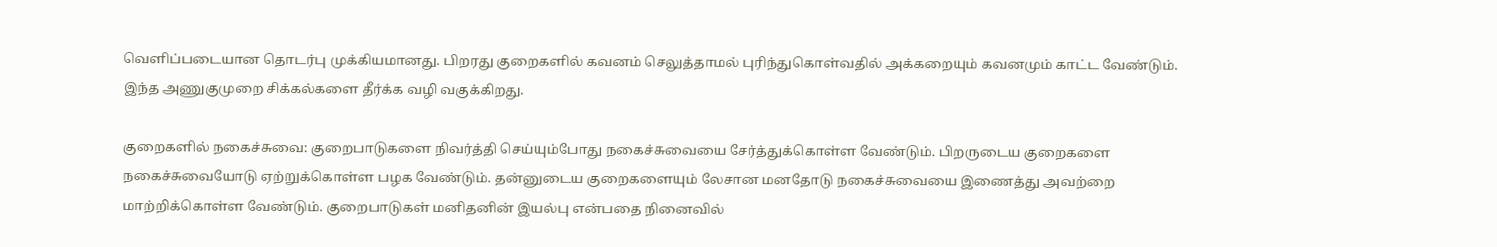வெளிப்படையான தொடர்பு முக்கியமானது. பிறரது குறைகளில் கவனம் செலுத்தாமல் புரிந்துகொள்வதில் அக்கறையும் கவனமும் காட்ட வேண்டும். இந்த அணுகுமுறை சிக்கல்களை தீர்க்க வழி வகுக்கிறது.

குறைகளில் நகைச்சுவை: குறைபாடுகளை நிவர்த்தி செய்யும்போது நகைச்சுவையை சேர்த்துக்கொள்ள வேண்டும். பிறருடைய குறைகளை நகைச்சுவையோடு ஏற்றுக்கொள்ள பழக வேண்டும். தன்னுடைய குறைகளையும் லேசான மனதோடு நகைச்சுவையை இணைத்து அவற்றை மாற்றிக்கொள்ள வேண்டும். குறைபாடுகள் மனிதனின் இயல்பு என்பதை நினைவில்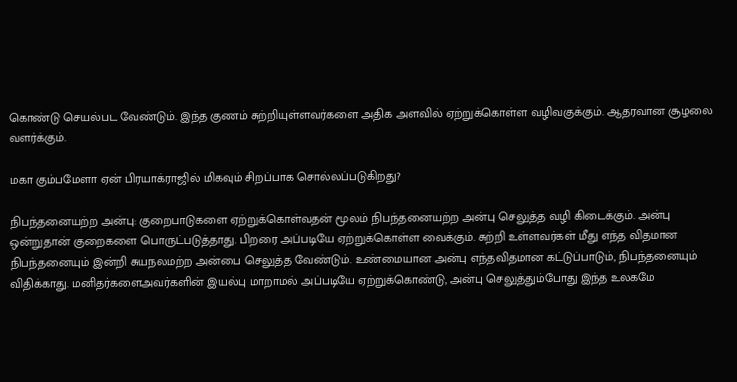கொண்டு செயல்பட வேண்டும். இந்த குணம் சுற்றியுள்ளவர்களை அதிக அளவில் ஏற்றுக்கொள்ள வழிவகுக்கும். ஆதரவான சூழலை வளர்க்கும்.

மகா கும்பமேளா ஏன் பிரயாக்ராஜில் மிகவும் சிறப்பாக சொல்லப்படுகிறது?

நிபந்தனையற்ற அன்பு: குறைபாடுகளை ஏற்றுக்கொள்வதன் மூலம் நிபந்தனையற்ற அன்பு செலுத்த வழி கிடைக்கும். அன்பு ஒன்றுதான் குறைகளை பொருட்படுத்தாது. பிறரை அப்படியே ஏற்றுக்கொள்ள வைக்கும். சுற்றி உள்ளவர்கள் மீது எந்த விதமான நிபந்தனையும் இன்றி சுயநலமற்ற அன்பை செலுத்த வேண்டும். உண்மையான அன்பு எந்தவிதமான கட்டுப்பாடும், நிபந்தனையும் விதிக்காது. மனிதர்களைஅவர்களின் இயல்பு மாறாமல் அப்படியே ஏற்றுக்கொண்டு, அன்பு செலுத்தும்போது இந்த உலகமே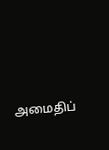அமைதிப்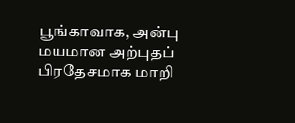பூங்காவாக, அன்பு மயமான அற்புதப் பிரதேசமாக மாறி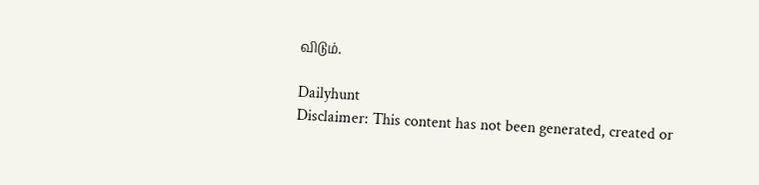விடும்.

Dailyhunt
Disclaimer: This content has not been generated, created or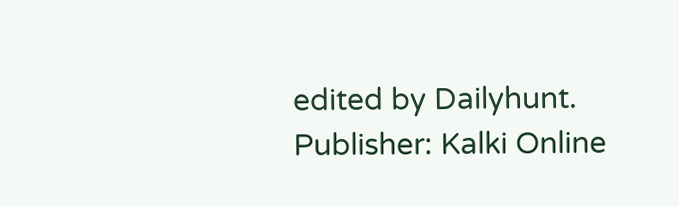edited by Dailyhunt. Publisher: Kalki Online